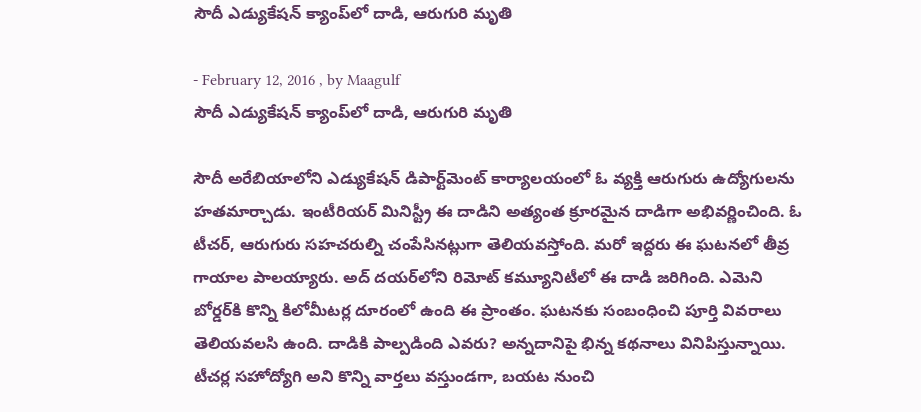సౌదీ ఎడ్యుకేషన్‌ క్యాంప్‌లో దాడి, ఆరుగురి మృతి

- February 12, 2016 , by Maagulf
సౌదీ ఎడ్యుకేషన్‌ క్యాంప్‌లో దాడి, ఆరుగురి మృతి

సౌదీ అరేబియాలోని ఎడ్యుకేషన్‌ డిపార్ట్‌మెంట్‌ కార్యాలయంలో ఓ వ్యక్తి ఆరుగురు ఉద్యోగులను హతమార్చాడు. ఇంటీరియర్‌ మినిస్ట్రీ ఈ దాడిని అత్యంత క్రూరమైన దాడిగా అభివర్ణించింది. ఓ టీచర్‌, ఆరుగురు సహచరుల్ని చంపేసినట్లుగా తెలియవస్తోంది. మరో ఇద్దరు ఈ ఘటనలో తీవ్ర గాయాల పాలయ్యారు. అద్‌ దయర్‌లోని రిమోట్‌ కమ్యూనిటీలో ఈ దాడి జరిగింది. ఎమెని బోర్డర్‌కి కొన్ని కిలోమీటర్ల దూరంలో ఉంది ఈ ప్రాంతం. ఘటనకు సంబంధించి పూర్తి వివరాలు తెలియవలసి ఉంది. దాడికి పాల్పడింది ఎవరు? అన్నదానిపై భిన్న కథనాలు వినిపిస్తున్నాయి. టీచర్ల సహోద్యోగి అని కొన్ని వార్తలు వస్తుండగా, బయట నుంచి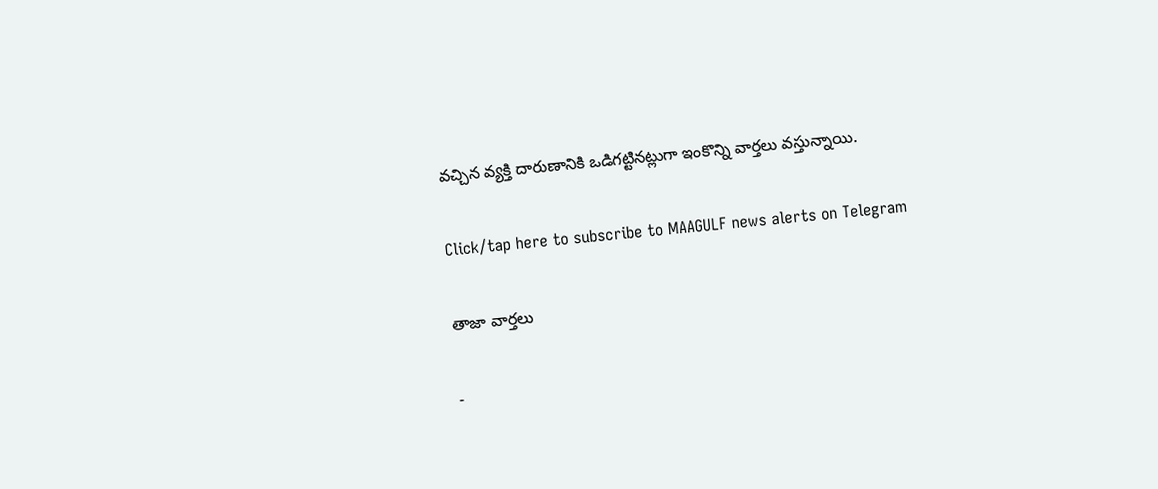వచ్చిన వ్యక్తి దారుణానికి ఒడిగట్టినట్లుగా ఇంకొన్ని వార్తలు వస్తున్నాయి.

Click/tap here to subscribe to MAAGULF news alerts on Telegram

తాజా వార్తలు

-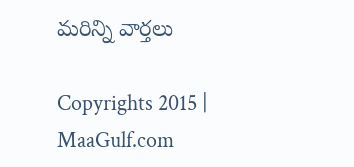మరిన్ని వార్తలు

Copyrights 2015 | MaaGulf.com